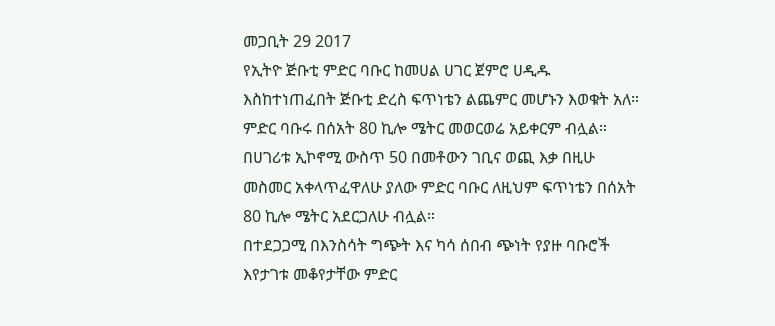መጋቢት 29 2017
የኢትዮ ጅቡቲ ምድር ባቡር ከመሀል ሀገር ጀምሮ ሀዲዱ እስከተነጠፈበት ጅቡቲ ድረስ ፍጥነቴን ልጨምር መሆኑን እወቁት አለ።
ምድር ባቡሩ በሰአት 80 ኪሎ ሜትር መወርወሬ አይቀርም ብሏል።
በሀገሪቱ ኢኮኖሚ ውስጥ 50 በመቶውን ገቢና ወጪ እቃ በዚሁ መስመር አቀላጥፈዋለሁ ያለው ምድር ባቡር ለዚህም ፍጥነቴን በሰአት 80 ኪሎ ሜትር አደርጋለሁ ብሏል።
በተደጋጋሚ በእንስሳት ግጭት እና ካሳ ሰበብ ጭነት የያዙ ባቡሮች እየታገቱ መቆየታቸው ምድር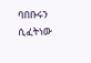ባበቡሩን ሲፈትነው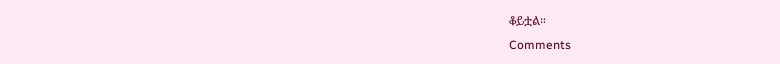ቆይቷል።
Comments